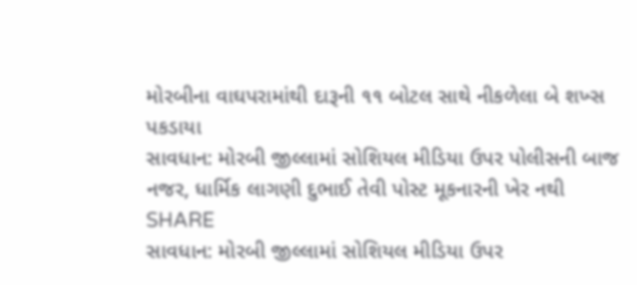મોરબીના વાઘપરામાંથી દારૂની ૧૧ બોટલ સાથે નીકળેલા બે શખ્સ પકડાયા
સાવધાન: મોરબી જીલ્લામાં સોશિયલ મીડિયા ઉપર પોલીસની બાજ નજર, ધાર્મિક લાગણી દુભાઈ તેવી પોસ્ટ મૂકનારની ખેર નથી
SHARE
સાવધાન: મોરબી જીલ્લામાં સોશિયલ મીડિયા ઉપર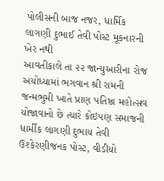પોલીસની બાજ નજર, ધાર્મિક લાગણી દુભાઈ તેવી પોસ્ટ મૂકનારની ખેર નથી
આવતીકાલે તા ૨૨ જાન્યુઆરીના રોજ અયોધ્યામાં ભગવાન શ્રી રામની જન્મભુમી ખાતે પ્રાણ પતિષ્ઠા મહોત્સવ યોજાવાનો છે ત્યારે કોઇપણ સમાજની ધાર્મીક લાગણી દુભાય તેવી ઉશ્કેરણીજનક પોસ્ટ, વીડીયો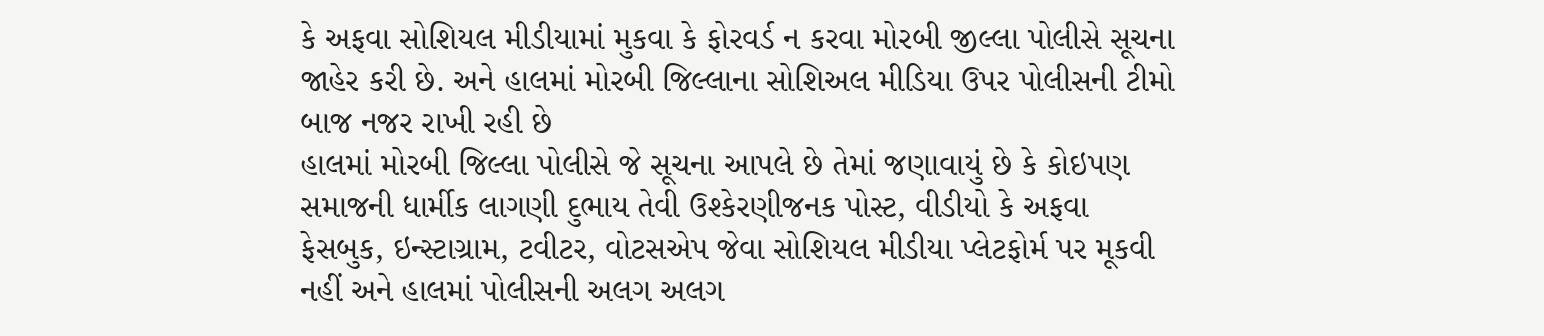કે અફવા સોશિયલ મીડીયામાં મુકવા કે ફોરવર્ડ ન કરવા મોરબી જીલ્લા પોલીસે સૂચના જાહેર કરી છે. અને હાલમાં મોરબી જિલ્લાના સોશિઅલ મીડિયા ઉપર પોલીસની ટીમો બાજ નજર રાખી રહી છે
હાલમાં મોરબી જિલ્લા પોલીસે જે સૂચના આપલે છે તેમાં જણાવાયું છે કે કોઇપણ સમાજની ધાર્મીક લાગણી દુભાય તેવી ઉશ્કેરણીજનક પોસ્ટ, વીડીયો કે અફવા ફેસબુક, ઇન્સ્ટાગ્રામ, ટવીટર, વોટસએપ જેવા સોશિયલ મીડીયા પ્લેટફોર્મ પર મૂકવી નહીં અને હાલમાં પોલીસની અલગ અલગ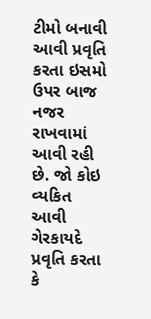ટીમો બનાવી આવી પ્રવૃતિ કરતા ઇસમો ઉપર બાજ નજર રાખવામાં આવી રહી છે. જો કોઇ વ્યકિત આવી ગેરકાયદે પ્રવૃતિ કરતા કે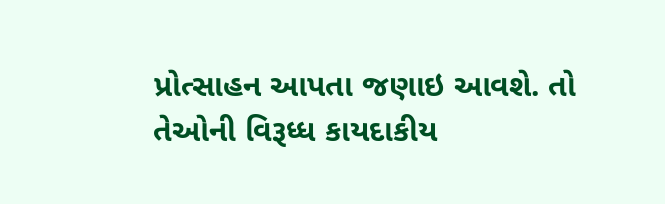પ્રોત્સાહન આપતા જણાઇ આવશે. તો તેઓની વિરૂધ્ધ કાયદાકીય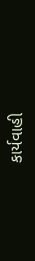કાર્યવાહી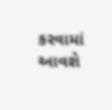કરવામાં આવશે